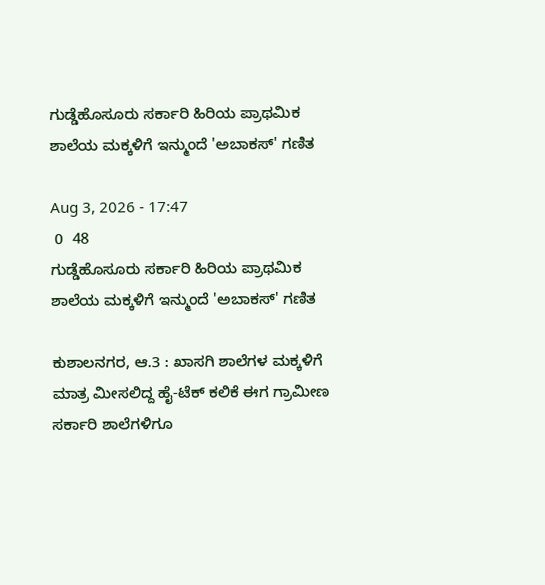ಗುಡ್ಡೆಹೊಸೂರು ಸರ್ಕಾರಿ ಹಿರಿಯ ಪ್ರಾಥಮಿಕ ಶಾಲೆಯ ಮಕ್ಕಳಿಗೆ ಇನ್ಮುಂದೆ 'ಅಬಾಕಸ್' ಗಣಿತ

Aug 3, 2026 - 17:47
 0  48
ಗುಡ್ಡೆಹೊಸೂರು ಸರ್ಕಾರಿ ಹಿರಿಯ ಪ್ರಾಥಮಿಕ ಶಾಲೆಯ ಮಕ್ಕಳಿಗೆ ಇನ್ಮುಂದೆ 'ಅಬಾಕಸ್' ಗಣಿತ

ಕುಶಾಲನಗರ, ಆ.3 : ಖಾಸಗಿ ಶಾಲೆಗಳ ಮಕ್ಕಳಿಗೆ ಮಾತ್ರ ಮೀಸಲಿದ್ದ ಹೈ-ಟೆಕ್ ಕಲಿಕೆ ಈಗ ಗ್ರಾಮೀಣ ಸರ್ಕಾರಿ ಶಾಲೆಗಳಿಗೂ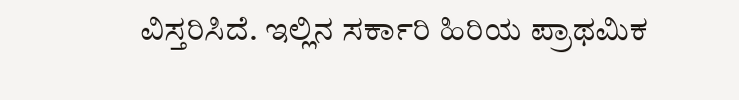ವಿಸ್ತರಿಸಿದೆ. ಇಲ್ಲಿನ ಸರ್ಕಾರಿ ಹಿರಿಯ ಪ್ರಾಥಮಿಕ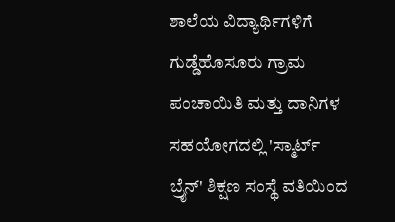ಶಾಲೆಯ ವಿದ್ಯಾರ್ಥಿಗಳಿಗೆ ಗುಡ್ಡೆಹೊಸೂರು ಗ್ರಾಮ ಪಂಚಾಯಿತಿ ಮತ್ತು ದಾನಿಗಳ ಸಹಯೋಗದಲ್ಲಿ 'ಸ್ಮಾರ್ಟ್ ಬ್ರೈನ್' ಶಿಕ್ಷಣ ಸಂಸ್ಥೆ ವತಿಯಿಂದ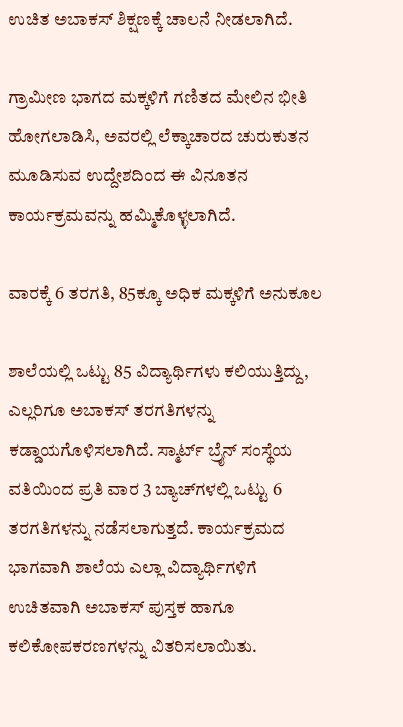ಉಚಿತ ಅಬಾಕಸ್ ಶಿಕ್ಷಣಕ್ಕೆ ಚಾಲನೆ ನೀಡಲಾಗಿದೆ.

ಗ್ರಾಮೀಣ ಭಾಗದ ಮಕ್ಕಳಿಗೆ ಗಣಿತದ ಮೇಲಿನ ಭೀತಿ ಹೋಗಲಾಡಿಸಿ, ಅವರಲ್ಲಿ ಲೆಕ್ಕಾಚಾರದ ಚುರುಕುತನ ಮೂಡಿಸುವ ಉದ್ದೇಶದಿಂದ ಈ ವಿನೂತನ ಕಾರ್ಯಕ್ರಮವನ್ನು ಹಮ್ಮಿಕೊಳ್ಳಲಾಗಿದೆ.

ವಾರಕ್ಕೆ 6 ತರಗತಿ, 85ಕ್ಕೂ ಅಧಿಕ ಮಕ್ಕಳಿಗೆ ಅನುಕೂಲ

ಶಾಲೆಯಲ್ಲಿ ಒಟ್ಟು 85 ವಿದ್ಯಾರ್ಥಿಗಳು ಕಲಿಯುತ್ತಿದ್ದು, ಎಲ್ಲರಿಗೂ ಅಬಾಕಸ್ ತರಗತಿಗಳನ್ನು ಕಡ್ಡಾಯಗೊಳಿಸಲಾಗಿದೆ. ಸ್ಮಾರ್ಟ್ ಬ್ರೈನ್ ಸಂಸ್ಥೆಯ ವತಿಯಿಂದ ಪ್ರತಿ ವಾರ 3 ಬ್ಯಾಚ್‌ಗಳಲ್ಲಿ ಒಟ್ಟು 6 ತರಗತಿಗಳನ್ನು ನಡೆಸಲಾಗುತ್ತದೆ. ಕಾರ್ಯಕ್ರಮದ ಭಾಗವಾಗಿ ಶಾಲೆಯ ಎಲ್ಲಾ ವಿದ್ಯಾರ್ಥಿಗಳಿಗೆ ಉಚಿತವಾಗಿ ಅಬಾಕಸ್ ಪುಸ್ತಕ ಹಾಗೂ ಕಲಿಕೋಪಕರಣಗಳನ್ನು ವಿತರಿಸಲಾಯಿತು.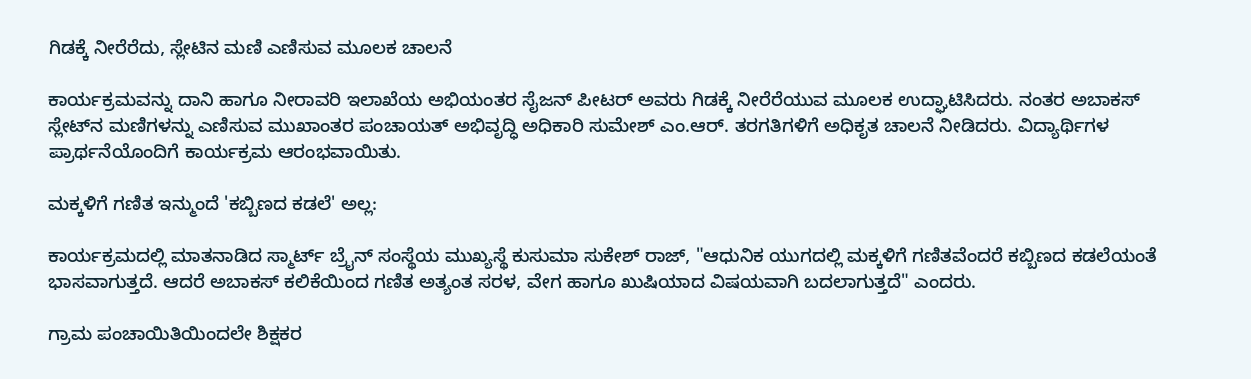ಗಿಡಕ್ಕೆ ನೀರೆರೆದು, ಸ್ಲೇಟಿನ ಮಣಿ ಎಣಿಸುವ ಮೂಲಕ ಚಾಲನೆ

ಕಾರ್ಯಕ್ರಮವನ್ನು ದಾನಿ ಹಾಗೂ ನೀರಾವರಿ ಇಲಾಖೆಯ ಅಭಿಯಂತರ ಸೈಜನ್ ಪೀಟರ್ ಅವರು ಗಿಡಕ್ಕೆ ನೀರೆರೆಯುವ ಮೂಲಕ ಉದ್ಘಾಟಿಸಿದರು. ನಂತರ ಅಬಾಕಸ್ ಸ್ಲೇಟ್‌ನ ಮಣಿಗಳನ್ನು ಎಣಿಸುವ ಮುಖಾಂತರ ಪಂಚಾಯತ್ ಅಭಿವೃದ್ಧಿ ಅಧಿಕಾರಿ ಸುಮೇಶ್ ಎಂ.ಆರ್. ತರಗತಿಗಳಿಗೆ ಅಧಿಕೃತ ಚಾಲನೆ ನೀಡಿದರು. ವಿದ್ಯಾರ್ಥಿಗಳ ಪ್ರಾರ್ಥನೆಯೊಂದಿಗೆ ಕಾರ್ಯಕ್ರಮ ಆರಂಭವಾಯಿತು.

ಮಕ್ಕಳಿಗೆ ಗಣಿತ ಇನ್ಮುಂದೆ 'ಕಬ್ಬಿಣದ ಕಡಲೆ' ಅಲ್ಲ:

ಕಾರ್ಯಕ್ರಮದಲ್ಲಿ ಮಾತನಾಡಿದ ಸ್ಮಾರ್ಟ್ ಬ್ರೈನ್ ಸಂಸ್ಥೆಯ ಮುಖ್ಯಸ್ಥೆ ಕುಸುಮಾ ಸುಕೇಶ್ ರಾಜ್, "ಆಧುನಿಕ ಯುಗದಲ್ಲಿ ಮಕ್ಕಳಿಗೆ ಗಣಿತವೆಂದರೆ ಕಬ್ಬಿಣದ ಕಡಲೆಯಂತೆ ಭಾಸವಾಗುತ್ತದೆ. ಆದರೆ ಅಬಾಕಸ್ ಕಲಿಕೆಯಿಂದ ಗಣಿತ ಅತ್ಯಂತ ಸರಳ, ವೇಗ ಹಾಗೂ ಖುಷಿಯಾದ ವಿಷಯವಾಗಿ ಬದಲಾಗುತ್ತದೆ" ಎಂದರು.

ಗ್ರಾಮ ಪಂಚಾಯಿತಿಯಿಂದಲೇ ಶಿಕ್ಷಕರ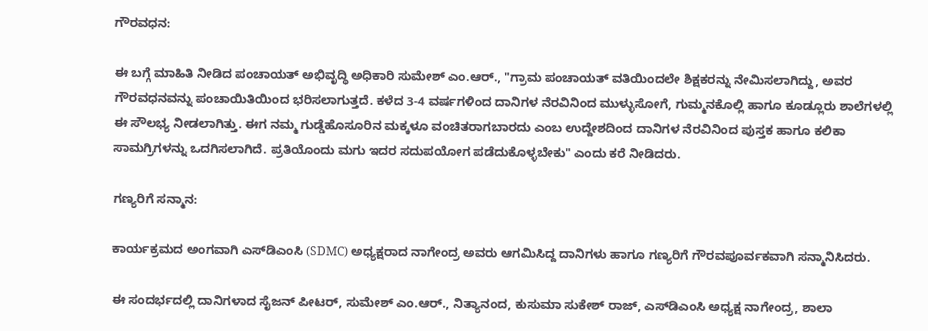ಗೌರವಧನ:

ಈ ಬಗ್ಗೆ ಮಾಹಿತಿ ನೀಡಿದ ಪಂಚಾಯತ್ ಅಭಿವೃದ್ಧಿ ಅಧಿಕಾರಿ ಸುಮೇಶ್ ಎಂ.ಆರ್., "ಗ್ರಾಮ ಪಂಚಾಯತ್ ವತಿಯಿಂದಲೇ ಶಿಕ್ಷಕರನ್ನು ನೇಮಿಸಲಾಗಿದ್ದು, ಅವರ ಗೌರವಧನವನ್ನು ಪಂಚಾಯಿತಿಯಿಂದ ಭರಿಸಲಾಗುತ್ತದೆ. ಕಳೆದ 3-4 ವರ್ಷಗಳಿಂದ ದಾನಿಗಳ ನೆರವಿನಿಂದ ಮುಳ್ಳುಸೋಗೆ, ಗುಮ್ಮನಕೊಲ್ಲಿ ಹಾಗೂ ಕೂಡ್ಲೂರು ಶಾಲೆಗಳಲ್ಲಿ ಈ ಸೌಲಭ್ಯ ನೀಡಲಾಗಿತ್ತು. ಈಗ ನಮ್ಮ ಗುಡ್ಡೆಹೊಸೂರಿನ ಮಕ್ಕಳೂ ವಂಚಿತರಾಗಬಾರದು ಎಂಬ ಉದ್ದೇಶದಿಂದ ದಾನಿಗಳ ನೆರವಿನಿಂದ ಪುಸ್ತಕ ಹಾಗೂ ಕಲಿಕಾ ಸಾಮಗ್ರಿಗಳನ್ನು ಒದಗಿಸಲಾಗಿದೆ. ಪ್ರತಿಯೊಂದು ಮಗು ಇದರ ಸದುಪಯೋಗ ಪಡೆದುಕೊಳ್ಳಬೇಕು" ಎಂದು ಕರೆ ನೀಡಿದರು.

ಗಣ್ಯರಿಗೆ ಸನ್ಮಾನ:

ಕಾರ್ಯಕ್ರಮದ ಅಂಗವಾಗಿ ಎಸ್‌ಡಿಎಂಸಿ (SDMC) ಅಧ್ಯಕ್ಷರಾದ ನಾಗೇಂದ್ರ ಅವರು ಆಗಮಿಸಿದ್ದ ದಾನಿಗಳು ಹಾಗೂ ಗಣ್ಯರಿಗೆ ಗೌರವಪೂರ್ವಕವಾಗಿ ಸನ್ಮಾನಿಸಿದರು.

ಈ ಸಂದರ್ಭದಲ್ಲಿ ದಾನಿಗಳಾದ ಸೈಜನ್ ಪೀಟರ್, ಸುಮೇಶ್ ಎಂ.ಆರ್., ನಿತ್ಯಾನಂದ, ಕುಸುಮಾ ಸುಕೇಶ್ ರಾಜ್, ಎಸ್‌ಡಿಎಂಸಿ ಅಧ್ಯಕ್ಷ ನಾಗೇಂದ್ರ, ಶಾಲಾ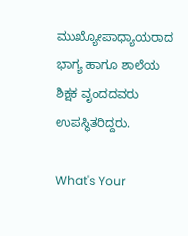ಮುಖ್ಯೋಪಾಧ್ಯಾಯರಾದ ಭಾಗ್ಯ ಹಾಗೂ ಶಾಲೆಯ ಶಿಕ್ಷಕ ವೃಂದದವರು ಉಪಸ್ಥಿತರಿದ್ದರು.

What's Your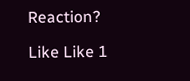Reaction?

Like Like 1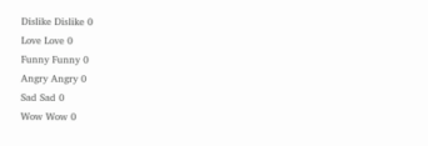Dislike Dislike 0
Love Love 0
Funny Funny 0
Angry Angry 0
Sad Sad 0
Wow Wow 0